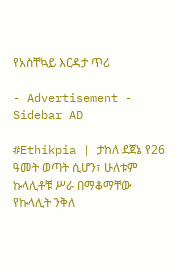የአስቸኳይ እርዳታ ጥሪ

- Advertisement -
Sidebar AD

#Ethikpia | ታከለ ደጀኔ የ26 ዓመት ወጣት ሲሆን፣ ሁለቱም ኩላሊቶቹ ሥራ በማቆማቸው የኩላሊት ንቅለ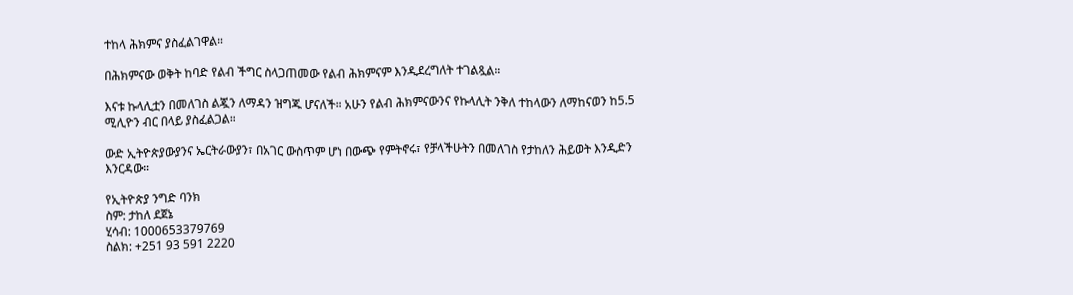ተከላ ሕክምና ያስፈልገዋል።

በሕክምናው ወቅት ከባድ የልብ ችግር ስላጋጠመው የልብ ሕክምናም እንዲደረግለት ተገልጿል።

እናቱ ኩላሊቷን በመለገስ ልጇን ለማዳን ዝግጁ ሆናለች። አሁን የልብ ሕክምናውንና የኩላሊት ንቅለ ተከላውን ለማከናወን ከ5.5 ሚሊዮን ብር በላይ ያስፈልጋል።

ውድ ኢትዮጵያውያንና ኤርትራውያን፣ በአገር ውስጥም ሆነ በውጭ የምትኖሩ፣ የቻላችሁትን በመለገስ የታከለን ሕይወት እንዲድን እንርዳው።

የኢትዮጵያ ንግድ ባንክ
ስም: ታከለ ደጀኔ
ሂሳብ: 1000653379769
ስልክ: +251 93 591 2220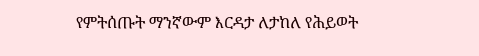የምትሰጡት ማንኛውም እርዳታ ለታከለ የሕይወት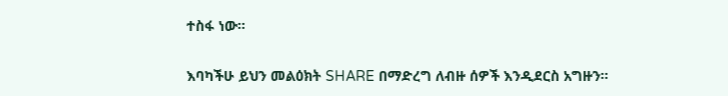ተስፋ ነው።

እባካችሁ ይህን መልዕክት SHARE በማድረግ ለብዙ ሰዎች እንዲደርስ አግዙን።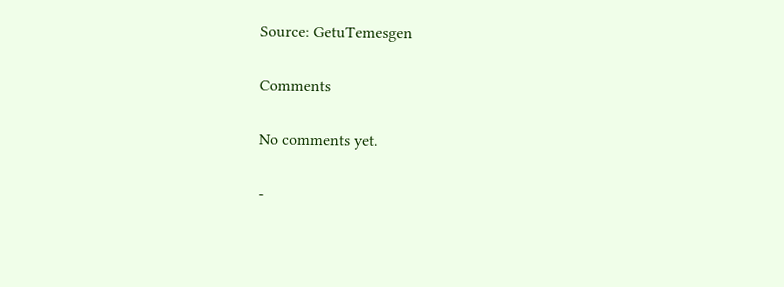Source: GetuTemesgen

Comments

No comments yet.

-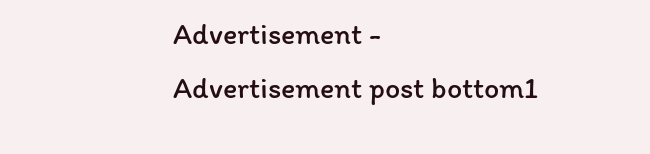Advertisement -
Advertisement post bottom1